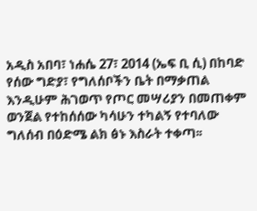አዲስ አበባ፣ ነሐሴ 27፣ 2014 (ኤፍ ቢ ሲ) በከባድ የሰው ግድያ፣ የግለሰቦችን ቤት በማቃጠል እንዲሁም ሕገወጥ የጦር መሣሪያን በመጠቀም ወንጀል የተከሰሰው ካሳሁን ተካልኝ የተባለው ግለሰብ በዕድሜ ልክ ፅኑ እስራት ተቀጣ፡፡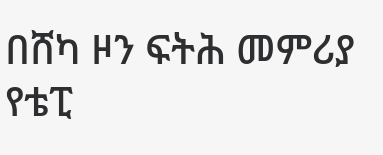በሸካ ዞን ፍትሕ መምሪያ የቴፒ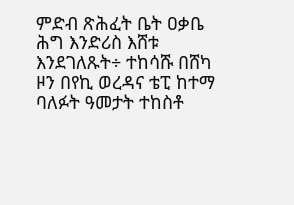ምድብ ጽሕፈት ቤት ዐቃቤ ሕግ እንድሪስ እሸቱ እንደገለጹት÷ ተከሳሹ በሸካ ዞን በየኪ ወረዳና ቴፒ ከተማ ባለፉት ዓመታት ተከስቶ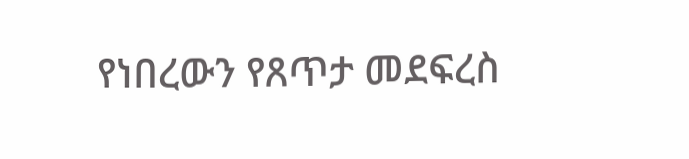የነበረውን የጸጥታ መደፍረስ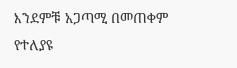እንደምቹ አጋጣሚ በመጠቀም የተለያዩ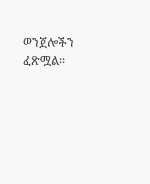ወንጀሎችን ፈጽሟል፡፡